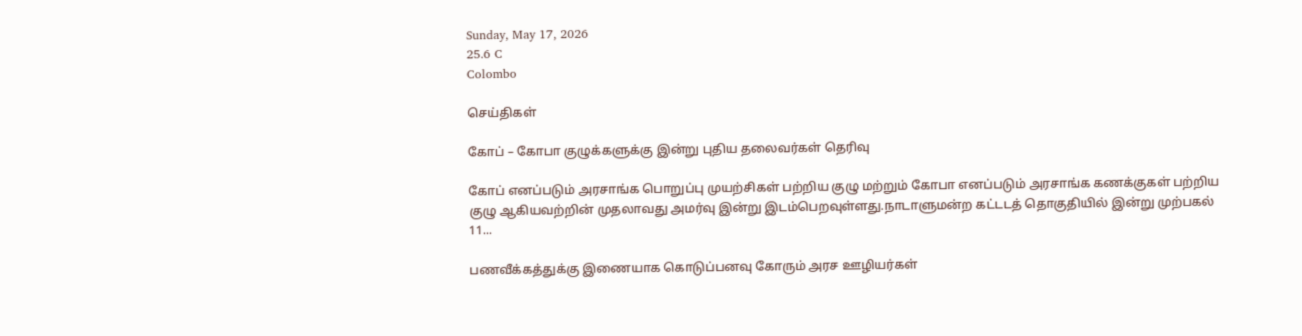Sunday, May 17, 2026
25.6 C
Colombo

செய்திகள்

கோப் – கோபா குழுக்களுக்கு இன்று புதிய தலைவர்கள் தெரிவு

கோப் எனப்படும் அரசாங்க பொறுப்பு முயற்சிகள் பற்றிய குழு மற்றும் கோபா எனப்படும் அரசாங்க கணக்குகள் பற்றிய குழு ஆகியவற்றின் முதலாவது அமர்வு இன்று இடம்பெறவுள்ளது.நாடாளுமன்ற கட்டடத் தொகுதியில் இன்று முற்பகல் 11...

பணவீக்கத்துக்கு இணையாக கொடுப்பனவு கோரும் அரச ஊழியர்கள்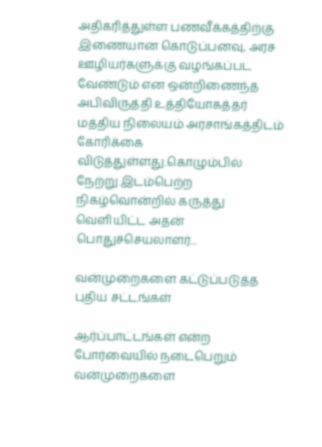அதிகரித்துள்ள பணவீக்கத்திற்கு இணையான கொடுப்பனவு, அரச ஊழியர்களுக்கு வழங்கப்பட வேண்டும் என ஒன்றிணைந்த அபிவிருத்தி உத்தியோகத்தர் மத்திய நிலையம் அரசாங்கத்திடம் கோரிக்கை விடுத்துள்ளது.கொழும்பில் நேற்று இடம்பெற்ற நிகழ்வொன்றில் கருத்து வெளியிட்ட அதன் பொதுச்செயலாளர்...

வன்முறைகளை கட்டுப்படுத்த புதிய சட்டங்கள்

ஆர்ப்பாட்டங்கள் என்ற போர்வையில் நடைபெறும் வன்முறைகளை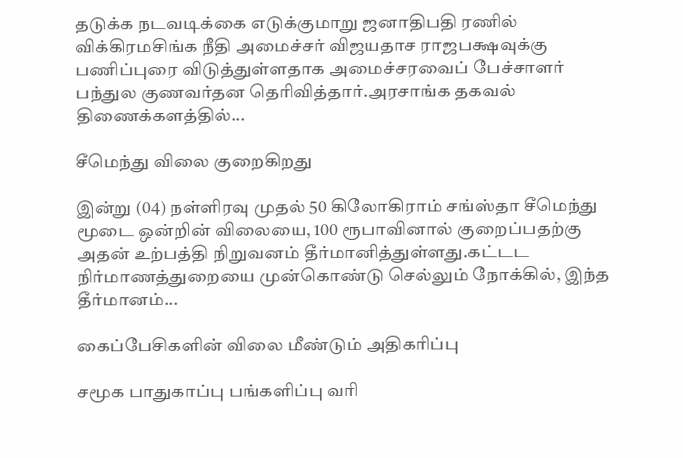தடுக்க நடவடிக்கை எடுக்குமாறு ஜனாதிபதி ரணில் விக்கிரமசிங்க நீதி அமைச்சர் விஜயதாச ராஜபக்ஷவுக்கு பணிப்புரை விடுத்துள்ளதாக அமைச்சரவைப் பேச்சாளர் பந்துல குணவர்தன தெரிவித்தார்.அரசாங்க தகவல் திணைக்களத்தில்...

சீமெந்து விலை குறைகிறது

இன்று (04) நள்ளிரவு முதல் 50 கிலோகிராம் சங்ஸ்தா சீமெந்து மூடை ஒன்றின் விலையை, 100 ரூபாவினால் குறைப்பதற்கு அதன் உற்பத்தி நிறுவனம் தீர்மானித்துள்ளது.கட்டட நிர்மாணத்துறையை முன்கொண்டு செல்லும் நோக்கில், இந்த தீர்மானம்...

கைப்பேசிகளின் விலை மீண்டும் அதிகரிப்பு

சமூக பாதுகாப்பு பங்களிப்பு வரி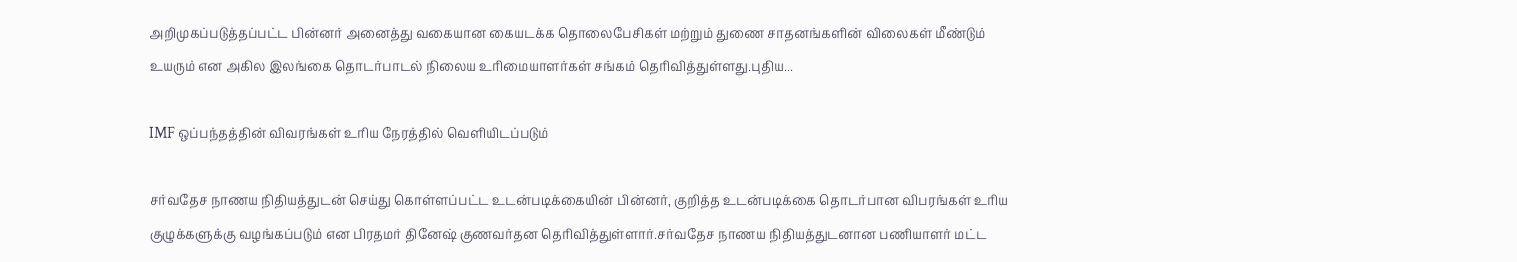அறிமுகப்படுத்தப்பட்ட பின்னர் அனைத்து வகையான கையடக்க தொலைபேசிகள் மற்றும் துணை சாதனங்களின் விலைகள் மீண்டும் உயரும் என அகில இலங்கை தொடர்பாடல் நிலைய உரிமையாளர்கள் சங்கம் தெரிவித்துள்ளது.புதிய...

IMF ஒப்பந்தத்தின் விவரங்கள் உரிய நேரத்தில் வெளியிடப்படும்

சர்வதேச நாணய நிதியத்துடன் செய்து கொள்ளப்பட்ட உடன்படிக்கையின் பின்னர், குறித்த உடன்படிக்கை தொடர்பான விபரங்கள் உரிய குழுக்களுக்கு வழங்கப்படும் என பிரதமர் தினேஷ் குணவர்தன தெரிவித்துள்ளார்.சர்வதேச நாணய நிதியத்துடனான பணியாளர் மட்ட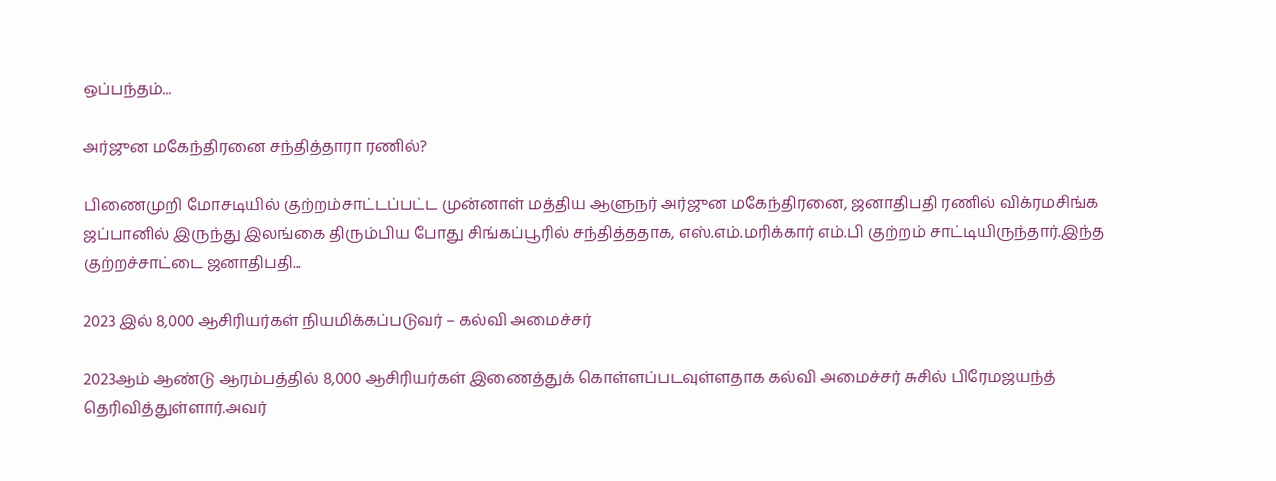ஒப்பந்தம்...

அர்ஜுன மகேந்திரனை சந்தித்தாரா ரணில்?

பிணைமுறி மோசடியில் குற்றம்சாட்டப்பட்ட முன்னாள் மத்திய ஆளுநர் அர்ஜுன மகேந்திரனை, ஜனாதிபதி ரணில் விக்ரமசிங்க ஜப்பானில் இருந்து இலங்கை திரும்பிய போது சிங்கப்பூரில் சந்தித்ததாக, எஸ்.எம்.மரிக்கார் எம்.பி குற்றம் சாட்டியிருந்தார்.இந்த குற்றச்சாட்டை ஜனாதிபதி...

2023 இல் 8,000 ஆசிரியர்கள் நியமிக்கப்படுவர் – கல்வி அமைச்சர்

2023ஆம் ஆண்டு ஆரம்பத்தில் 8,000 ஆசிரியர்கள் இணைத்துக் கொள்ளப்படவுள்ளதாக கல்வி அமைச்சர் சுசில் பிரேமஜயந்த் தெரிவித்துள்ளார்.அவர்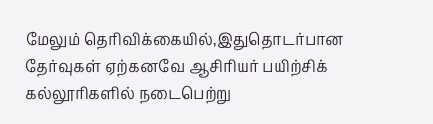மேலும் தெரிவிக்கையில்,இதுதொடர்பான தேர்வுகள் ஏற்கனவே ஆசிரியர் பயிற்சிக் கல்லூரிகளில் நடைபெற்று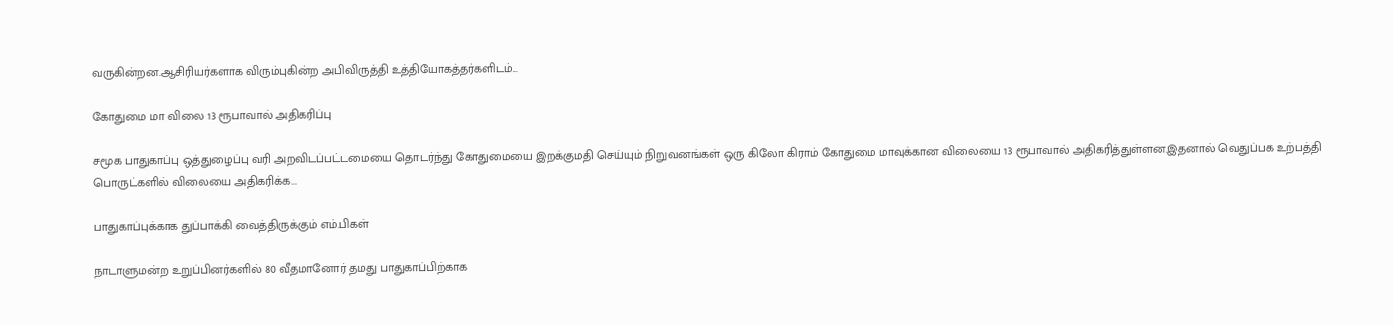வருகின்றன.ஆசிரியர்களாக விரும்புகின்ற அபிவிருத்தி உத்தியோகத்தர்களிடம்...

கோதுமை மா விலை 13 ரூபாவால் அதிகரிப்பு

சமூக பாதுகாப்பு ஒத்துழைப்பு வரி அறவிடப்பட்டமையை தொடர்ந்து கோதுமையை இறக்குமதி செய்யும் நிறுவனங்கள் ஒரு கிலோ கிராம் கோதுமை மாவுக்கான விலையை 13 ரூபாவால் அதிகரித்துள்ளன.இதனால் வெதுப்பக உற்பத்தி பொருட்களில் விலையை அதிகரிக்க...

பாதுகாப்புக்காக துப்பாக்கி வைத்திருக்கும் எம்.பிகள்

நாடாளுமன்ற உறுப்பினர்களில் 80 வீதமானோர் தமது பாதுகாப்பிற்காக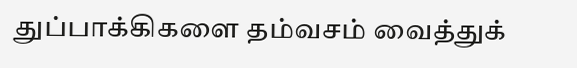துப்பாக்கிகளை தம்வசம் வைத்துக்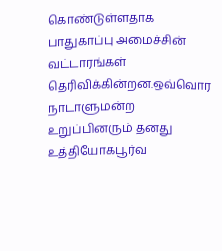கொண்டுள்ளதாக பாதுகாப்பு அமைச்சின் வட்டாரங்கள் தெரிவிக்கின்றன.ஒவ்வொர நாடாளுமன்ற உறுப்பினரும் தனது உத்தியோகபூர்வ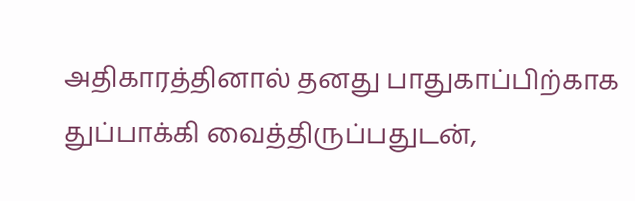அதிகாரத்தினால் தனது பாதுகாப்பிற்காக துப்பாக்கி வைத்திருப்பதுடன்,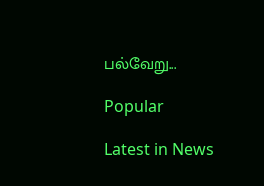பல்வேறு...

Popular

Latest in News